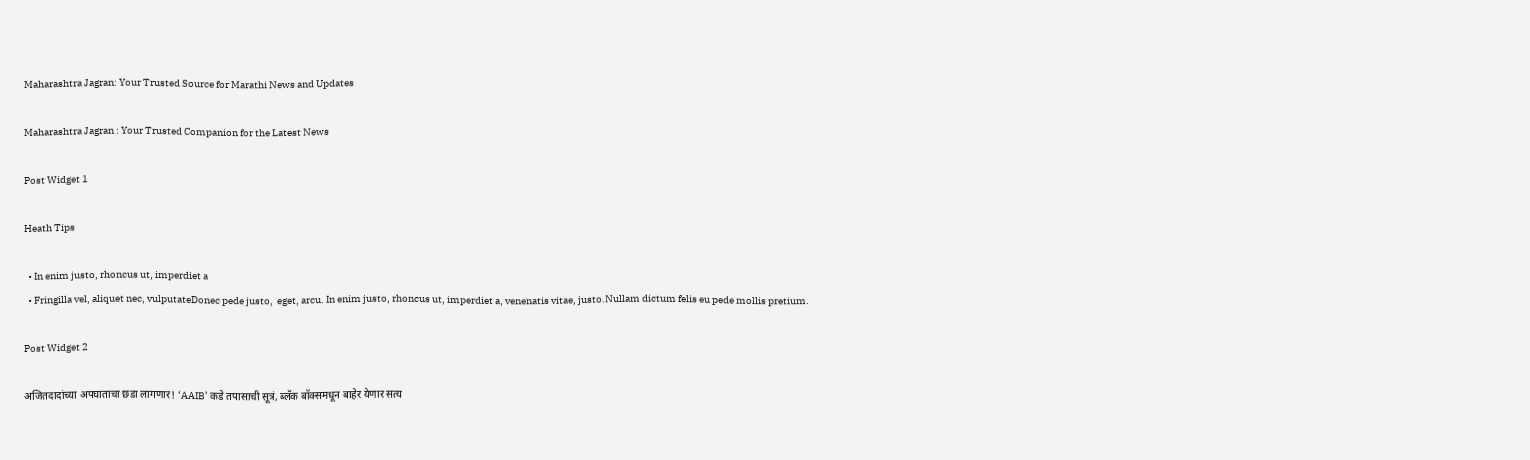Maharashtra Jagran: Your Trusted Source for Marathi News and Updates

Maharashtra Jagran : Your Trusted Companion for the Latest News

Post Widget 1

Heath Tips

  • In enim justo, rhoncus ut, imperdiet a
  • Fringilla vel, aliquet nec, vulputateDonec pede justo,  eget, arcu. In enim justo, rhoncus ut, imperdiet a, venenatis vitae, justo.Nullam dictum felis eu pede mollis pretium.

Post Widget 2

अजितदादांच्या अपघाताचा छडा लागणार! ‘AAIB’ कडे तपासाची सूत्रं, ब्लॅक बॉक्समधून बाहेर येणार सत्य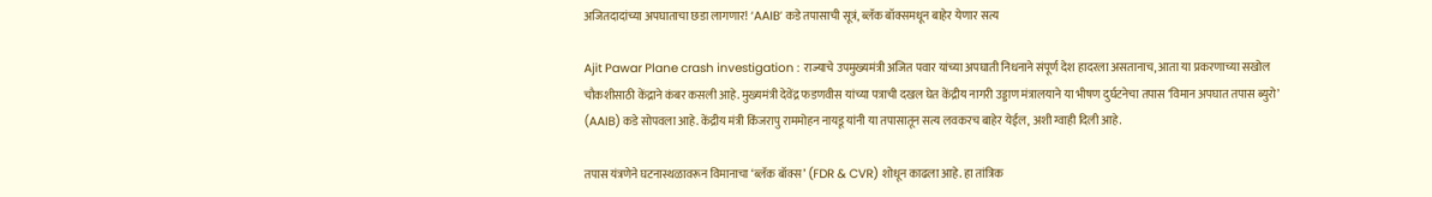अजितदादांच्या अपघाताचा छडा लागणार! ‘AAIB’ कडे तपासाची सूत्रं, ब्लॅक बॉक्समधून बाहेर येणार सत्य

Ajit Pawar Plane crash investigation : राज्याचे उपमुख्यमंत्री अजित पवार यांच्या अपघाती निधनाने संपूर्ण देश हादरला असतानाच, आता या प्रकरणाच्या सखोल चौकशीसाठी केंद्राने कंबर कसली आहे. मुख्यमंत्री देवेंद्र फडणवीस यांच्या पत्राची दखल घेत केंद्रीय नागरी उड्डाण मंत्रालयाने या भीषण दुर्घटनेचा तपास ‘विमान अपघात तपास ब्युरो’ (AAIB) कडे सोपवला आहे. केंद्रीय मंत्री किंजरापु राममोहन नायडू यांनी या तपासातून सत्य लवकरच बाहेर येईल, अशी ग्वाही दिली आहे.

तपास यंत्रणेने घटनास्थळावरून विमानाचा ‘ब्लॅक बॉक्स’ (FDR & CVR) शोधून काढला आहे. हा तांत्रिक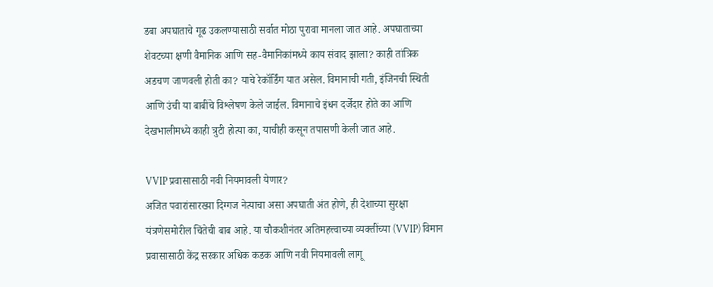डबा अपघाताचे गूढ उकलण्यासाठी सर्वात मोठा पुरावा मानला जात आहे. अपघाताच्या शेवटच्या क्षणी वैमानिक आणि सह-वैमानिकांमध्ये काय संवाद झाला? काही तांत्रिक अडचण जाणवली होती का? याचे रेकॉर्डिंग यात असेल. विमानाची गती, इंजिनची स्थिती आणि उंची या बाबींचे विश्लेषण केले जाईल. विमानाचे इंधन दर्जेदार होते का आणि देखभालीमध्ये काही त्रुटी होत्या का, याचीही कसून तपासणी केली जात आहे.

VVIP प्रवासासाठी नवी नियमावली येणार?
अजित पवारांसारख्या दिग्गज नेत्याचा असा अपघाती अंत होणे, ही देशाच्या सुरक्षा यंत्रणेसमोरील चिंतेची बाब आहे. या चौकशीनंतर अतिमहत्त्वाच्या व्यक्तींच्या (VVIP) विमान प्रवासासाठी केंद्र सरकार अधिक कडक आणि नवी नियमावली लागू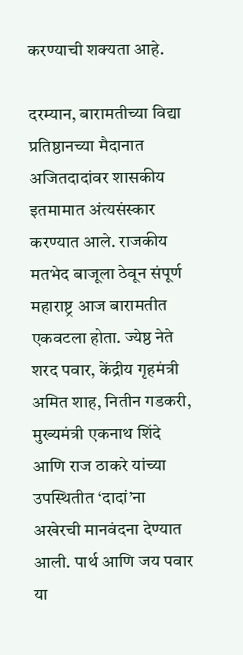करण्याची शक्यता आहे.

दरम्यान, बारामतीच्या विद्या प्रतिष्ठानच्या मैदानात अजितदादांवर शासकीय इतमामात अंत्यसंस्कार करण्यात आले. राजकीय मतभेद बाजूला ठेवून संपूर्ण महाराष्ट्र आज बारामतीत एकवटला होता. ज्येष्ठ नेते शरद पवार, केंद्रीय गृहमंत्री अमित शाह, नितीन गडकरी, मुख्यमंत्री एकनाथ शिंदे आणि राज ठाकरे यांच्या उपस्थितीत ‘दादां’ना अखेरची मानवंदना देण्यात आली. पार्थ आणि जय पवार या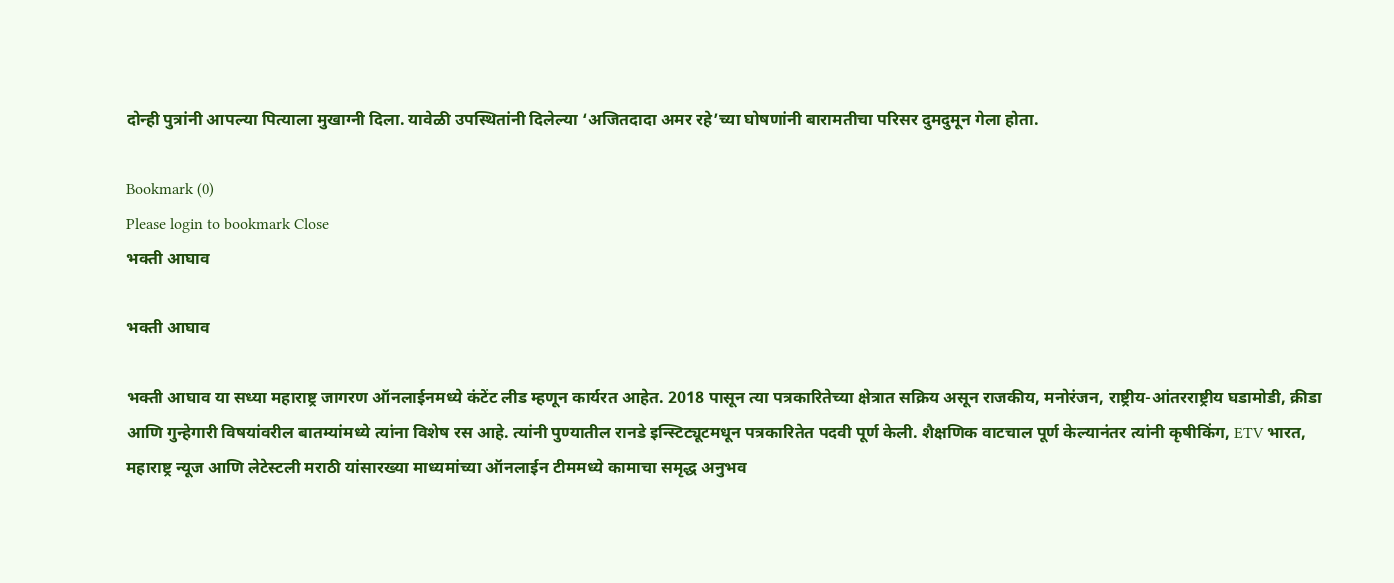दोन्ही पुत्रांनी आपल्या पित्याला मुखाग्नी दिला. यावेळी उपस्थितांनी दिलेल्या ‘अजितदादा अमर रहे’च्या घोषणांनी बारामतीचा परिसर दुमदुमून गेला होता.

Bookmark (0)
Please login to bookmark Close
भक्ती आघाव

भक्ती आघाव

भक्ती आघाव या सध्या महाराष्ट्र जागरण ऑनलाईनमध्ये कंटेंट लीड म्हणून कार्यरत आहेत. 2018 पासून त्या पत्रकारितेच्या क्षेत्रात सक्रिय असून राजकीय, मनोरंजन, राष्ट्रीय-आंतरराष्ट्रीय घडामोडी, क्रीडा आणि गुन्हेगारी विषयांवरील बातम्यांमध्ये त्यांना विशेष रस आहे. त्यांनी पुण्यातील रानडे इन्स्टिट्यूटमधून पत्रकारितेत पदवी पूर्ण केली. शैक्षणिक वाटचाल पूर्ण केल्यानंतर त्यांनी कृषीकिंग, ETV भारत, महाराष्ट्र न्यूज आणि लेटेस्टली मराठी यांसारख्या माध्यमांच्या ऑनलाईन टीममध्ये कामाचा समृद्ध अनुभव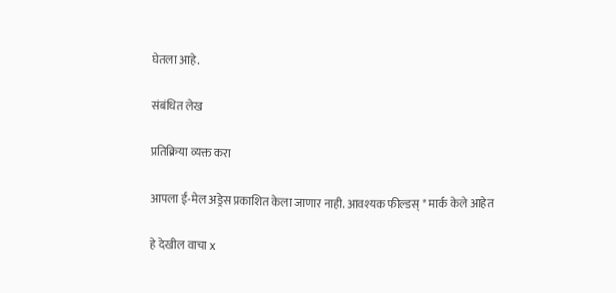घेतला आहे.

संबंधित लेख

प्रतिक्रिया व्यक्त करा

आपला ई-मेल अड्रेस प्रकाशित केला जाणार नाही. आवश्यक फील्डस् * मार्क केले आहेत

हे देखील वाचा x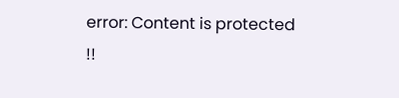error: Content is protected !!